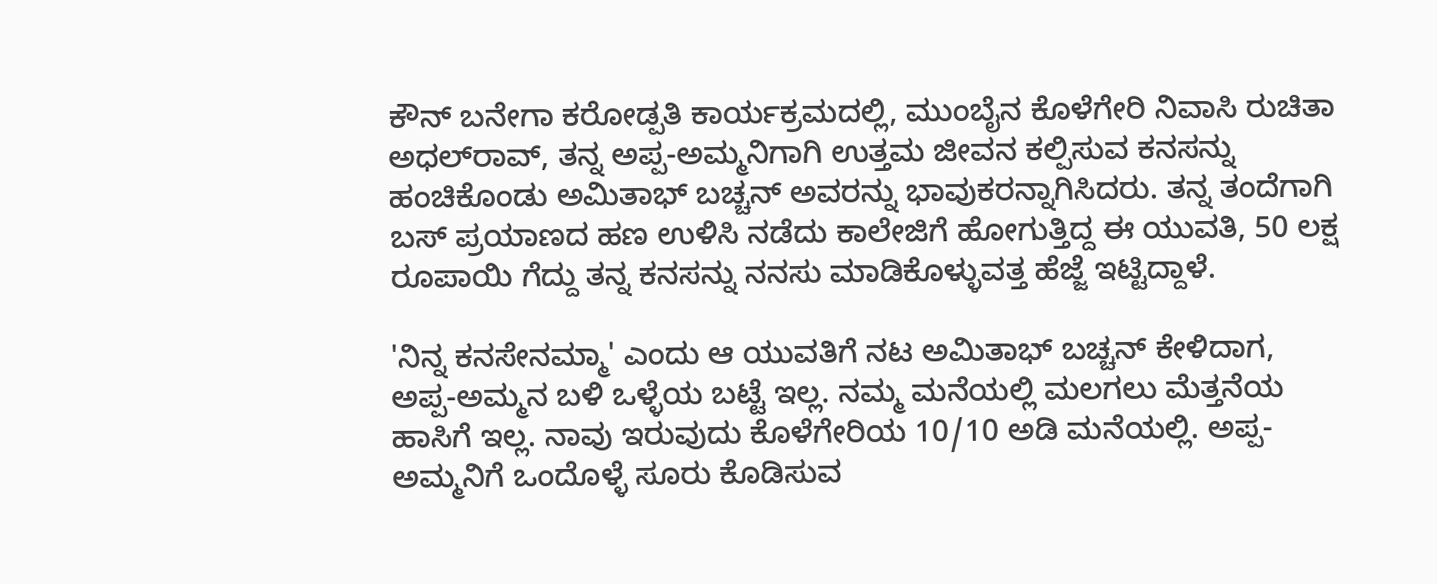ಕೌನ್ ಬನೇಗಾ ಕರೋಡ್ಪತಿ ಕಾರ್ಯಕ್ರಮದಲ್ಲಿ, ಮುಂಬೈನ ಕೊಳೆಗೇರಿ ನಿವಾಸಿ ರುಚಿತಾ ಅಧಲ್‌ರಾವ್, ತನ್ನ ಅಪ್ಪ-ಅಮ್ಮನಿಗಾಗಿ ಉತ್ತಮ ಜೀವನ ಕಲ್ಪಿಸುವ ಕನಸನ್ನು ಹಂಚಿಕೊಂಡು ಅಮಿತಾಭ್ ಬಚ್ಚನ್ ಅವರನ್ನು ಭಾವುಕರನ್ನಾಗಿಸಿದರು. ತನ್ನ ತಂದೆಗಾಗಿ ಬಸ್ ಪ್ರಯಾಣದ ಹಣ ಉಳಿಸಿ ನಡೆದು ಕಾಲೇಜಿಗೆ ಹೋಗುತ್ತಿದ್ದ ಈ ಯುವತಿ, 50 ಲಕ್ಷ ರೂಪಾಯಿ ಗೆದ್ದು ತನ್ನ ಕನಸನ್ನು ನನಸು ಮಾಡಿಕೊಳ್ಳುವತ್ತ ಹೆಜ್ಜೆ ಇಟ್ಟಿದ್ದಾಳೆ.

'ನಿನ್ನ ಕನಸೇನಮ್ಮಾ' ಎಂದು ಆ ಯುವತಿಗೆ ನಟ ಅಮಿತಾಭ್ ಬಚ್ಚನ್ ಕೇಳಿದಾಗ, ಅಪ್ಪ-ಅಮ್ಮನ ಬಳಿ ಒಳ್ಳೆಯ ಬಟ್ಟೆ ಇಲ್ಲ. ನಮ್ಮ ಮನೆಯಲ್ಲಿ ಮಲಗಲು ಮೆತ್ತನೆಯ ಹಾಸಿಗೆ ಇಲ್ಲ. ನಾವು ಇರುವುದು ಕೊಳೆಗೇರಿಯ 10/10 ಅಡಿ ಮನೆಯಲ್ಲಿ. ಅಪ್ಪ-ಅಮ್ಮನಿಗೆ ಒಂದೊಳ್ಳೆ ಸೂರು ಕೊಡಿಸುವ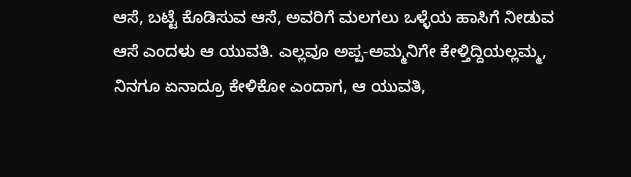ಆಸೆ, ಬಟ್ಟೆ ಕೊಡಿಸುವ ಆಸೆ, ಅವರಿಗೆ ಮಲಗಲು ಒಳ್ಳೆಯ ಹಾಸಿಗೆ ನೀಡುವ ಆಸೆ ಎಂದಳು ಆ ಯುವತಿ. ಎಲ್ಲವೂ ಅಪ್ಪ-ಅಮ್ಮನಿಗೇ ಕೇಳ್ತಿದ್ದಿಯಲ್ಲಮ್ಮ, ನಿನಗೂ ಏನಾದ್ರೂ ಕೇಳಿಕೋ ಎಂದಾಗ, ಆ ಯುವತಿ,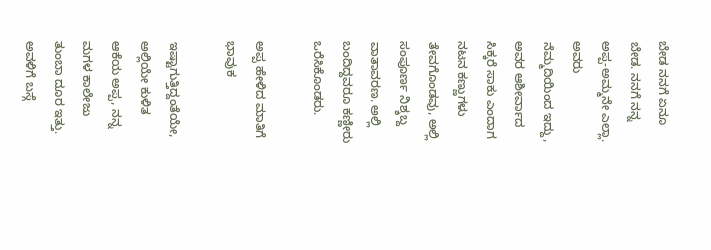ಬೇಡ ನನಗೆ ಏನೂ ಬೇಡ. ನನಗೆ ನನ್ನ ಅಪ್ಪ-ಅಮ್ಮನೇ ಎಲ್ಲಾ. ಅವರು ನೆಮ್ಮದಿಯಿಂದ ಇದ್ದು, ಅವರ ಆಶೀರ್ವಾದ ಸಿಕ್ಕರೆ ಸಾಕು ಎಂದಾಗ ನಟನ ಕಣ್ಣುಗಳು ತೇವಗೊಂಡವು, ಅಲ್ಲಿ ಸಂಪೂರ್ಣ ನಿಶ್ಶಬ್ದ ವಾತಾವರಣ. ಅಲ್ಲಿ ಬಂದಿದ್ದವರೂ ಕಣ್ಣೀರು ಒರೆಸಿಕೊಂಡರು.

ಅಪ್ಪ ಹೇಳಿದ ಮಾತಿಗೆ ಭಾವುಕ

ಇಷ್ಟಾಗುತ್ತಿದ್ದಂತೆಯೇ, ಅಲ್ಲಿಯೇ ಕುಳಿತ ಆಕೆಯ ಅಪ್ಪ, ನನ್ನ ಮಗಳ ಕಾಲೇಜು ತುಂಬಾ ದೂರ ಇತ್ತು. ಅವಳಿಗೆ ಬಸ್ಗೆ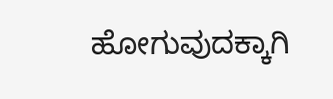ಹೋಗುವುದಕ್ಕಾಗಿ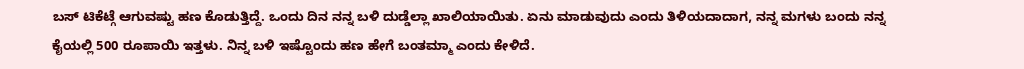ಬಸ್ ಟಿಕೆಟ್ಗೆ ಆಗುವಷ್ಟು ಹಣ ಕೊಡುತ್ತಿದ್ದೆ. ಒಂದು ದಿನ ನನ್ನ ಬಳಿ ದುಡ್ಡೆಲ್ಲಾ ಖಾಲಿಯಾಯಿತು. ಏನು ಮಾಡುವುದು ಎಂದು ತಿಳಿಯದಾದಾಗ, ನನ್ನ ಮಗಳು ಬಂದು ನನ್ನ ಕೈಯಲ್ಲಿ 500 ರೂಪಾಯಿ ಇತ್ತಳು. ನಿನ್ನ ಬಳಿ ಇಷ್ಟೊಂದು ಹಣ ಹೇಗೆ ಬಂತಮ್ಮಾ ಎಂದು ಕೇಳಿದೆ.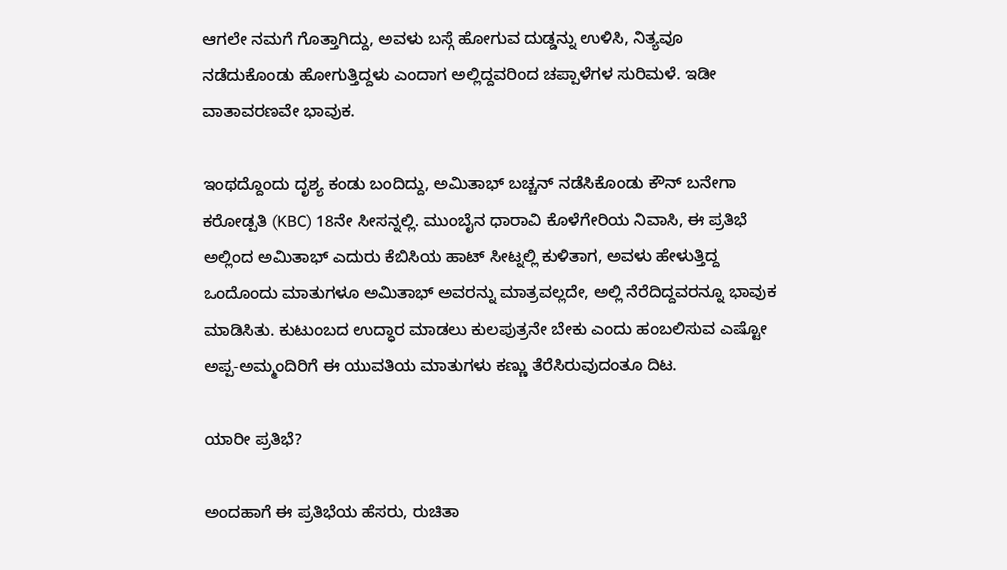ಆಗಲೇ ನಮಗೆ ಗೊತ್ತಾಗಿದ್ದು, ಅವಳು ಬಸ್ಗೆ ಹೋಗುವ ದುಡ್ಡನ್ನು ಉಳಿಸಿ, ನಿತ್ಯವೂ ನಡೆದುಕೊಂಡು ಹೋಗುತ್ತಿದ್ದಳು ಎಂದಾಗ ಅಲ್ಲಿದ್ದವರಿಂದ ಚಪ್ಪಾಳೆಗಳ ಸುರಿಮಳೆ. ಇಡೀ ವಾತಾವರಣವೇ ಭಾವುಕ.

ಇಂಥದ್ದೊಂದು ದೃಶ್ಯ ಕಂಡು ಬಂದಿದ್ದು, ಅಮಿತಾಭ್ ಬಚ್ಚನ್ ನಡೆಸಿಕೊಂಡು ಕೌನ್ ಬನೇಗಾ ಕರೋಡ್ಪತಿ (KBC) 18ನೇ ಸೀಸನ್ನಲ್ಲಿ. ಮುಂಬೈನ ಧಾರಾವಿ ಕೊಳೆಗೇರಿಯ ನಿವಾಸಿ, ಈ ಪ್ರತಿಭೆ ಅಲ್ಲಿಂದ ಅಮಿತಾಭ್ ಎದುರು ಕೆಬಿಸಿಯ ಹಾಟ್ ಸೀಟ್ನಲ್ಲಿ ಕುಳಿತಾಗ, ಅವಳು ಹೇಳುತ್ತಿದ್ದ ಒಂದೊಂದು ಮಾತುಗಳೂ ಅಮಿತಾಭ್ ಅವರನ್ನು ಮಾತ್ರವಲ್ಲದೇ, ಅಲ್ಲಿ ನೆರೆದಿದ್ದವರನ್ನೂ ಭಾವುಕ ಮಾಡಿಸಿತು. ಕುಟುಂಬದ ಉದ್ಧಾರ ಮಾಡಲು ಕುಲಪುತ್ರನೇ ಬೇಕು ಎಂದು ಹಂಬಲಿಸುವ ಎಷ್ಟೋ ಅಪ್ಪ-ಅಮ್ಮಂದಿರಿಗೆ ಈ ಯುವತಿಯ ಮಾತುಗಳು ಕಣ್ಣು ತೆರೆಸಿರುವುದಂತೂ ದಿಟ.

ಯಾರೀ ಪ್ರತಿಭೆ?

ಅಂದಹಾಗೆ ಈ ಪ್ರತಿಭೆಯ ಹೆಸರು, ರುಚಿತಾ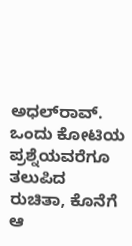ಅಧಲ್‌ರಾವ್. ಒಂದು ಕೋಟಿಯ ಪ್ರಶ್ನೆಯವರೆಗೂ ತಲುಪಿದ ರುಚಿತಾ, ಕೊನೆಗೆ ಆ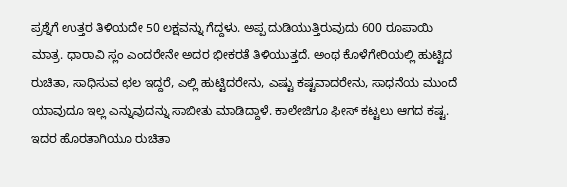ಪ್ರಶ್ನೆಗೆ ಉತ್ತರ ತಿಳಿಯದೇ 50 ಲಕ್ಷವನ್ನು ಗೆದ್ದಳು. ಅಪ್ಪ ದುಡಿಯುತ್ತಿರುವುದು 600 ರೂಪಾಯಿ ಮಾತ್ರ. ಧಾರಾವಿ ಸ್ಲಂ ಎಂದರೇನೇ ಅದರ ಭೀಕರತೆ ತಿಳಿಯುತ್ತದೆ. ಅಂಥ ಕೊಳೆಗೇರಿಯಲ್ಲಿ ಹುಟ್ಟಿದ ರುಚಿತಾ, ಸಾಧಿಸುವ ಛಲ ಇದ್ದರೆ, ಎಲ್ಲಿ ಹುಟ್ಟಿದರೇನು, ಎಷ್ಟು ಕಷ್ಟವಾದರೇನು, ಸಾಧನೆಯ ಮುಂದೆ ಯಾವುದೂ ಇಲ್ಲ ಎನ್ನುವುದನ್ನು ಸಾಬೀತು ಮಾಡಿದ್ದಾಳೆ. ಕಾಲೇಜಿಗೂ ಫೀಸ್ ಕಟ್ಟಲು ಆಗದ ಕಷ್ಟ. ಇದರ ಹೊರತಾಗಿಯೂ ರುಚಿತಾ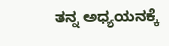ತನ್ನ ಅಧ್ಯಯನಕ್ಕೆ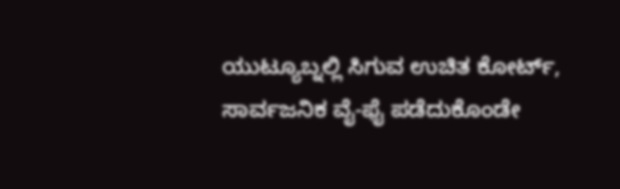ಯುಟ್ಯೂಬ್ನಲ್ಲಿ ಸಿಗುವ ಉಚಿತ ಕೋರ್ಟ್, ಸಾರ್ವಜನಿಕ ವೈ-ಫೈ ಪಡೆದುಕೊಂಡೇ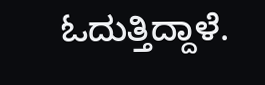ಓದುತ್ತಿದ್ದಾಳೆ.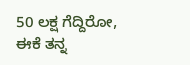50 ಲಕ್ಷ ಗೆದ್ದಿರೋ, ಈಕೆ ತನ್ನ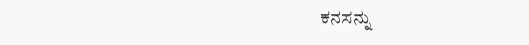ಕನಸನ್ನು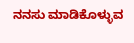ನನಸು ಮಾಡಿಕೊಳ್ಳುವ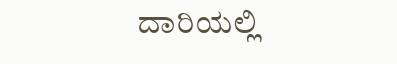ದಾರಿಯಲ್ಲಿ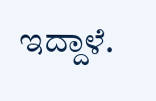ಇದ್ದಾಳೆ.